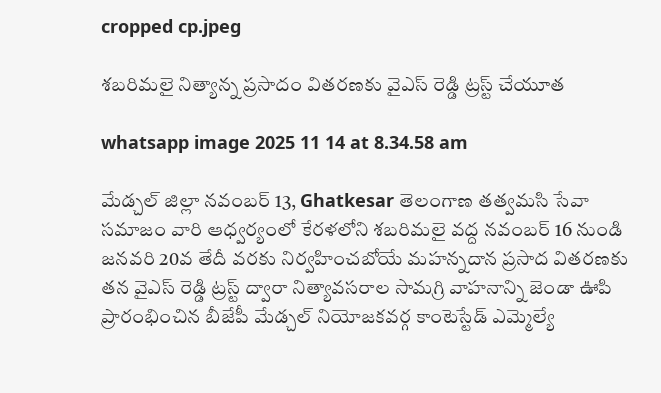cropped cp.jpeg

శబరిమలై నిత్యాన్న ప్రసాదం వితరణకు వైఎస్ రెడ్డి ట్రస్ట్ చేయూత

whatsapp image 2025 11 14 at 8.34.58 am

మేడ్చల్ జిల్లా నవంబర్ 13, Ghatkesar తెలంగాణ తత్వమసి సేవా సమాజం వారి ఆధ్వర్యంలో కేరళలోని శబరిమలై వద్ద నవంబర్ 16 నుండి జనవరి 20వ తేదీ వరకు నిర్వహించబోయే మహన్నదాన ప్రసాద వితరణకు తన వైఎస్ రెడ్డి ట్రస్ట్ ద్వారా నిత్యావసరాల సామగ్రి వాహనాన్ని జెండా ఊపి ప్రారంభించిన బీజేపీ మేడ్చల్ నియోజకవర్గ కాంటెస్టేడ్ ఎమ్మెల్యే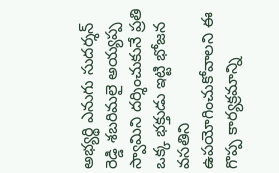అభ్యర్థి ఎనుగు సుదర్శన్ రెడ్డి శబరిమలై అయ్యప్ప స్వామిని దర్శించుకునే ప్రతి ఒక్క భక్తుడు ఇట్టి భోజన వసతిని ఉపయోగించుకోవాలని ఈ గొప్ప కార్యక్రమాన్ని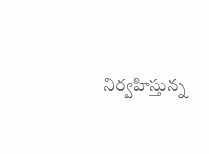నిర్వహిస్తున్న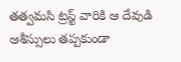తత్వమసి ట్రస్ట్ వారికి ఆ దేవుడి ఆశీస్సులు తప్పకుండా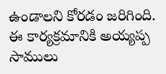ఉండాలని కోరడం జరిగింది. ఈ కార్యక్రమానికి అయ్యప్ప సాములు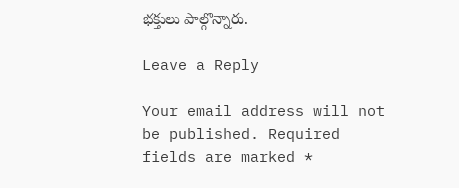భక్తులు పాల్గొన్నారు.

Leave a Reply

Your email address will not be published. Required fields are marked *